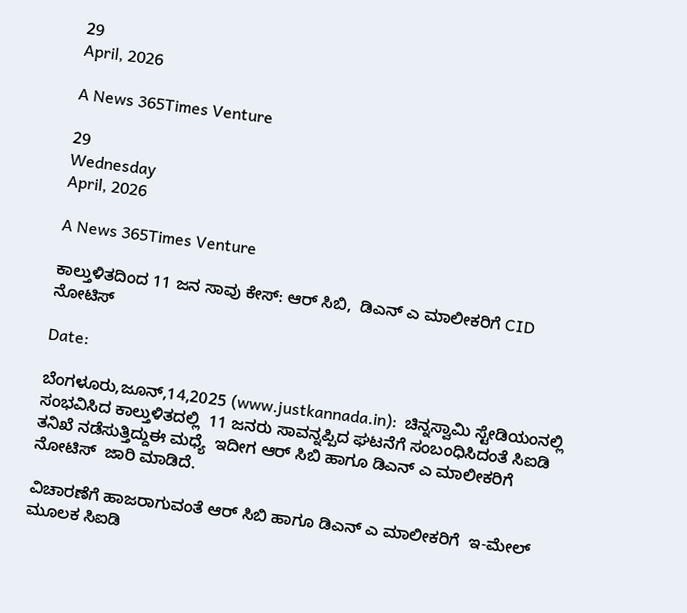29
April, 2026

A News 365Times Venture

29
Wednesday
April, 2026

A News 365Times Venture

ಕಾಲ್ತುಳಿತದಿಂದ 11 ಜನ ಸಾವು ಕೇಸ್: ಆರ್ ಸಿಬಿ,  ಡಿಎನ್ ಎ ಮಾಲೀಕರಿಗೆ CID ನೋಟಿಸ್

Date:

ಬೆಂಗಳೂರು,ಜೂನ್,14,2025 (www.justkannada.in):  ಚಿನ್ನಸ್ವಾಮಿ ಸ್ಟೇಡಿಯಂನಲ್ಲಿ ಸಂಭವಿಸಿದ ಕಾಲ್ತುಳಿತದಲ್ಲಿ  11 ಜನರು ಸಾವನ್ನಪ್ಪಿದ ಘಟನೆಗೆ ಸಂಬಂಧಿಸಿದಂತೆ ಸಿಐಡಿ ತನಿಖೆ ನಡೆಸುತ್ತಿದ್ದುಈ ಮಧ್ಯೆ  ಇದೀಗ ಆರ್ ಸಿಬಿ ಹಾಗೂ ಡಿಎನ್ ಎ ಮಾಲೀಕರಿಗೆ ನೋಟಿಸ್  ಜಾರಿ ಮಾಡಿದೆ.

ವಿಚಾರಣೆಗೆ ಹಾಜರಾಗುವಂತೆ ಆರ್ ಸಿಬಿ ಹಾಗೂ ಡಿಎನ್ ಎ ಮಾಲೀಕರಿಗೆ  ಇ-ಮೇಲ್ ಮೂಲಕ ಸಿಐಡಿ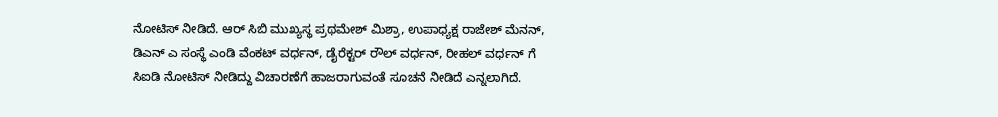ನೋಟಿಸ್ ನೀಡಿದೆ. ಆರ್ ಸಿಬಿ ಮುಖ್ಯಸ್ಥ ಪ್ರಥಮೇಶ್ ಮಿಶ್ರಾ, ಉಪಾಧ್ಯಕ್ಷ ರಾಜೇಶ್ ಮೆನನ್, ಡಿಎನ್ ಎ ಸಂಸ್ಥೆ ಎಂಡಿ ವೆಂಕಟ್ ವರ್ಧನ್, ಡೈರೆಕ್ಟರ್ ರೌಲ್ ವರ್ಧನ್, ರೀಹಲ್ ವರ್ಧನ್ ಗೆ ಸಿಐಡಿ ನೋಟಿಸ್ ನೀಡಿದ್ದು ವಿಚಾರಣೆಗೆ ಹಾಜರಾಗುವಂತೆ ಸೂಚನೆ ನೀಡಿದೆ ಎನ್ನಲಾಗಿದೆ.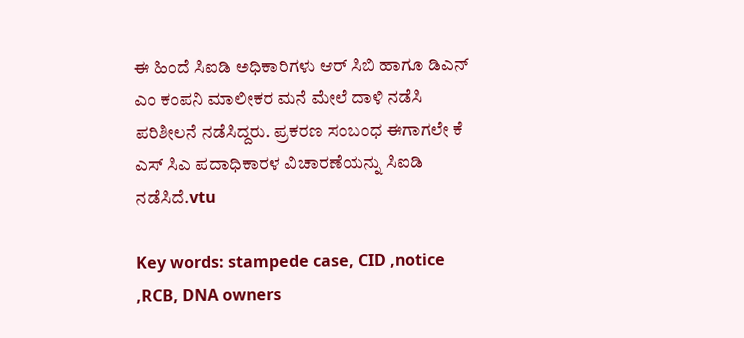ಈ ಹಿಂದೆ ಸಿಐಡಿ ಅಧಿಕಾರಿಗಳು ಆರ್ ಸಿಬಿ ಹಾಗೂ ಡಿಎನ್ ಎಂ ಕಂಪನಿ ಮಾಲೀಕರ ಮನೆ ಮೇಲೆ ದಾಳಿ ನಡೆಸಿ ಪರಿಶೀಲನೆ ನಡೆಸಿದ್ದರು. ಪ್ರಕರಣ ಸಂಬಂಧ ಈಗಾಗಲೇ ಕೆ ಎಸ್ ಸಿಎ ಪದಾಧಿಕಾರಳ ವಿಚಾರಣೆಯನ್ನು ಸಿಐಡಿ ನಡೆಸಿದೆ.vtu

Key words: stampede case, CID ,notice ,RCB, DNA owners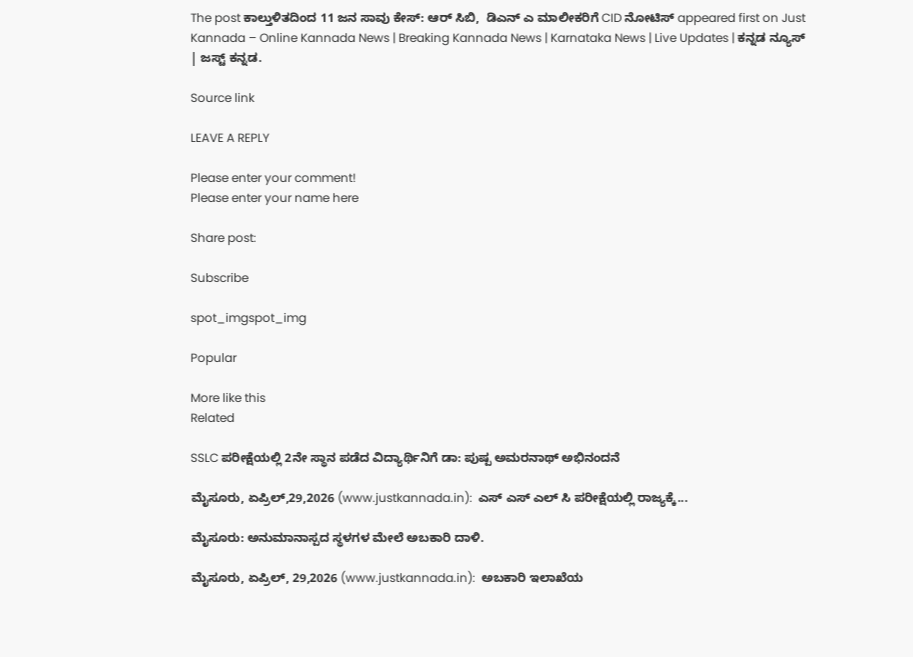The post ಕಾಲ್ತುಳಿತದಿಂದ 11 ಜನ ಸಾವು ಕೇಸ್: ಆರ್ ಸಿಬಿ,  ಡಿಎನ್ ಎ ಮಾಲೀಕರಿಗೆ CID ನೋಟಿಸ್ appeared first on Just Kannada – Online Kannada News | Breaking Kannada News | Karnataka News | Live Updates | ಕನ್ನಡ ನ್ಯೂಸ್ | ಜಸ್ಟ್ ಕನ್ನಡ.

Source link

LEAVE A REPLY

Please enter your comment!
Please enter your name here

Share post:

Subscribe

spot_imgspot_img

Popular

More like this
Related

SSLC ಪರೀಕ್ಷೆಯಲ್ಲಿ 2ನೇ ಸ್ಥಾನ ಪಡೆದ ವಿದ್ಯಾರ್ಥಿನಿಗೆ ಡಾ: ಪುಷ್ಪ ಅಮರನಾಥ್ ಅಭಿನಂದನೆ

ಮೈಸೂರು, ಏಪ್ರಿಲ್,29,2026 (www.justkannada.in):  ಎಸ್ ಎಸ್ ಎಲ್ ಸಿ ಪರೀಕ್ಷೆಯಲ್ಲಿ ರಾಜ್ಯಕ್ಕೆ...

ಮೈಸೂರು: ಅನುಮಾನಾಸ್ಪದ ಸ್ಥಳಗಳ ಮೇಲೆ ಅಬಕಾರಿ ದಾಳಿ.

ಮೈಸೂರು, ಏಪ್ರಿಲ್, 29,2026 (www.justkannada.in):  ಅಬಕಾರಿ ಇಲಾಖೆಯ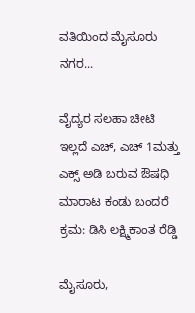ವತಿಯಿಂದ ಮೈಸೂರು ನಗರ...

ವೈದ್ಯರ ಸಲಹಾ ಚೀಟಿ ಇಲ್ಲದೆ ಎಚ್, ಎಚ್ 1ಮತ್ತು ಎಕ್ಸ್ ಅಡಿ ಬರುವ ಔಷಧಿ ಮಾರಾಟ ಕಂಡು ಬಂದರೆ ಕ್ರಮ: ಡಿಸಿ ಲಕ್ಷ್ಮಿಕಾಂತ ರೆಡ್ಡಿ

ಮೈಸೂರು,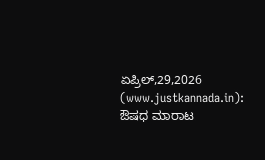ಏಪ್ರಿಲ್,29,2026 (www.justkannada.in):  ಔಷಧ ಮಾರಾಟ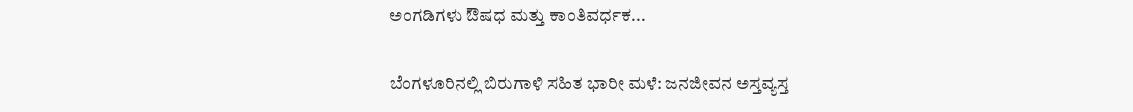ಅಂಗಡಿಗಳು ಔಷಧ ಮತ್ತು ಕಾಂತಿವರ್ಧಕ...

ಬೆಂಗಳೂರಿನಲ್ಲಿ ಬಿರುಗಾಳಿ ಸಹಿತ ಭಾರೀ ಮಳೆ: ಜನಜೀವನ ಅಸ್ತವ್ಯಸ್ತ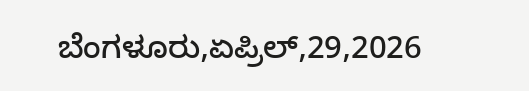ಬೆಂಗಳೂರು,ಏಪ್ರಿಲ್,29,2026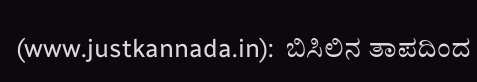(www.justkannada.in):  ಬಿಸಿಲಿನ ತಾಪದಿಂದ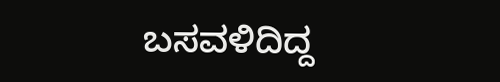ಬಸವಳಿದಿದ್ದ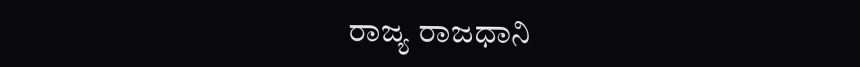ರಾಜ್ಯ ರಾಜಧಾನಿ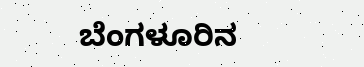ಬೆಂಗಳೂರಿನ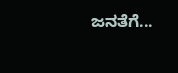ಜನತೆಗೆ...